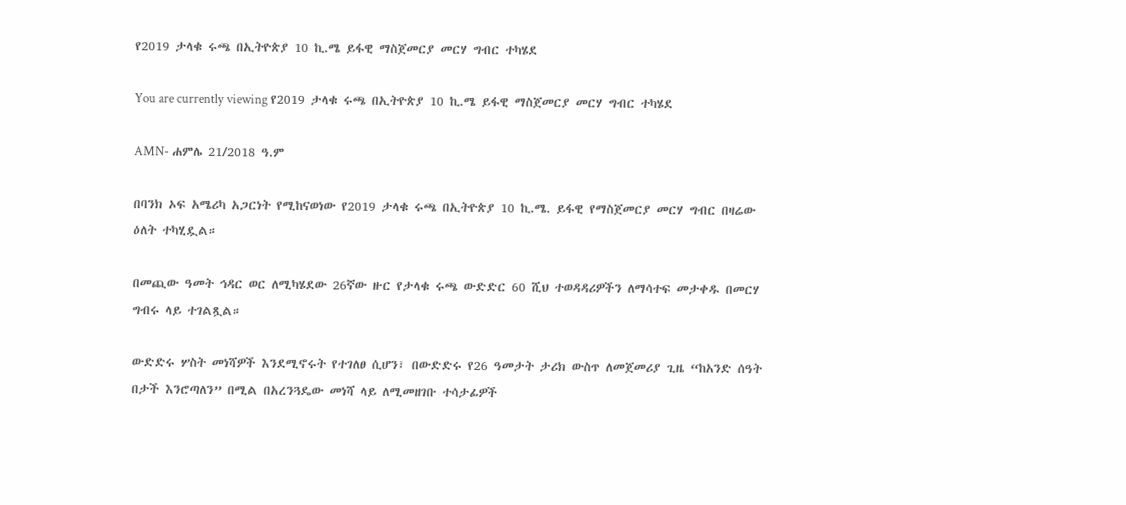የ2019 ታላቁ ሩጫ በኢትዮጵያ 10 ኪ.ሜ ይፋዊ ማስጀመርያ መርሃ ግብር ተካሄደ

You are currently viewing የ2019 ታላቁ ሩጫ በኢትዮጵያ 10 ኪ.ሜ ይፋዊ ማስጀመርያ መርሃ ግብር ተካሄደ

AMN- ሐምሌ 21/2018 ዓ.ም

በባንክ ኦፍ አሜሪካ አጋርነት የሚከናወነው የ2019 ታላቁ ሩጫ በኢትዮጵያ 10 ኪ.ሜ. ይፋዊ የማስጀመርያ መርሃ ግብር በዛሬው ዕለት ተካሂዷል።

በመጪው ዓመት ኅዳር ወር ለሚካሄደው 26ኛው ዙር የታላቁ ሩጫ ውድድር 60 ሺህ ተወዳዳሪዎችን ለማሳተፍ መታቀዱ በመርሃ ግብሩ ላይ ተገልጿል።

ውድድሩ ሦስት መነሻዎች እንደሚኖሩት የተገለፀ ሲሆን፣ በውድድሩ የ26 ዓመታት ታሪክ ውስጥ ለመጀመሪያ ጊዜ “ከአንድ ሰዓት በታች እንሮጣለን” በሚል በአረንጓዴው መነሻ ላይ ለሚመዘገቡ ተሳታፊዎች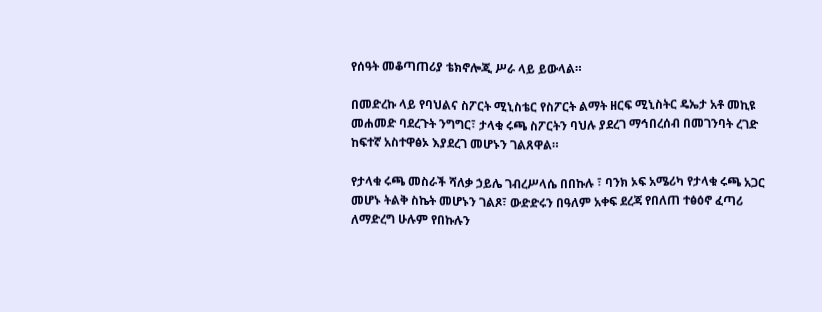የሰዓት መቆጣጠሪያ ቴክኖሎጂ ሥራ ላይ ይውላል።

በመድረኩ ላይ የባህልና ስፖርት ሚኒስቴር የስፖርት ልማት ዘርፍ ሚኒስትር ዴኤታ አቶ መኪዩ መሐመድ ባደረጉት ንግግር፣ ታላቁ ሩጫ ስፖርትን ባህሉ ያደረገ ማኅበረሰብ በመገንባት ረገድ ከፍተኛ አስተዋፅኦ እያደረገ መሆኑን ገልጸዋል።

የታላቁ ሩጫ መስራች ሻለቃ ኃይሌ ገብረሥላሴ በበኩሉ ፣ ባንክ ኦፍ አሜሪካ የታላቁ ሩጫ አጋር መሆኑ ትልቅ ስኬት መሆኑን ገልጾ፣ ውድድሩን በዓለም አቀፍ ደረጃ የበለጠ ተፅዕኖ ፈጣሪ ለማድረግ ሁሉም የበኩሉን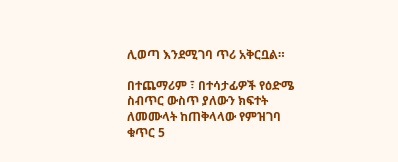ሊወጣ እንደሚገባ ጥሪ አቅርቧል።

በተጨማሪም ፣ በተሳታፊዎች የዕድሜ ስብጥር ውስጥ ያለውን ክፍተት ለመሙላት ከጠቅላላው የምዝገባ ቁጥር 5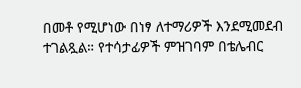በመቶ የሚሆነው በነፃ ለተማሪዎች እንደሚመደብ ተገልጿል። የተሳታፊዎች ምዝገባም በቴሌብር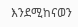እንደሚከናወን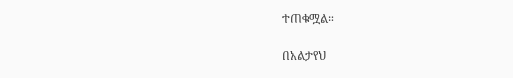ተጠቁሟል።

በአልታየህ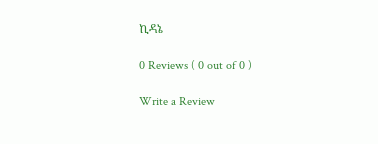ኪዳኔ

0 Reviews ( 0 out of 0 )

Write a Review